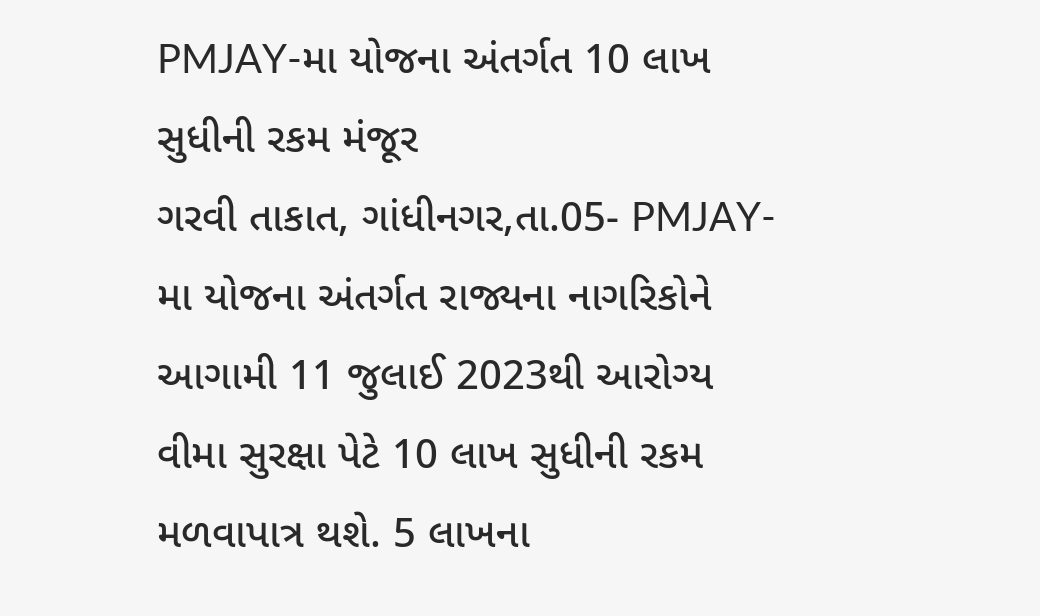PMJAY-મા યોજના અંતર્ગત 10 લાખ સુધીની રકમ મંજૂર
ગરવી તાકાત, ગાંધીનગર,તા.05- PMJAY-મા યોજના અંતર્ગત રાજ્યના નાગરિકોને આગામી 11 જુલાઈ 2023થી આરોગ્ય વીમા સુરક્ષા પેટે 10 લાખ સુધીની રકમ મળવાપાત્ર થશે. 5 લાખના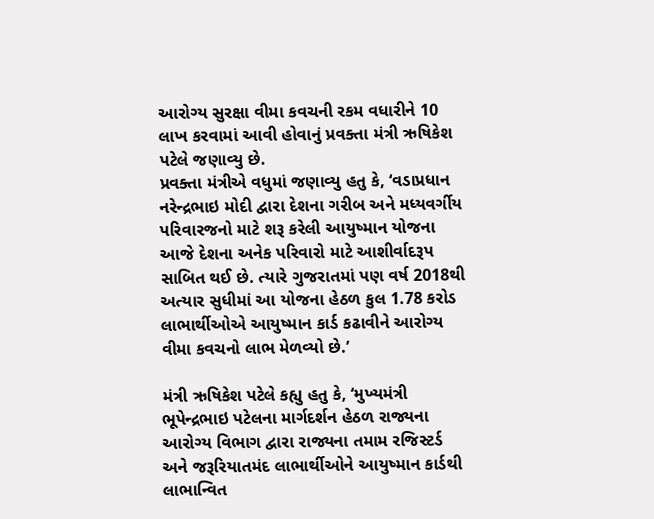આરોગ્ય સુરક્ષા વીમા કવચની રકમ વધારીને 10 લાખ કરવામાં આવી હોવાનું પ્રવક્તા મંત્રી ઋષિકેશ પટેલે જણાવ્યુ છે.
પ્રવક્તા મંત્રીએ વધુમાં જણાવ્યુ હતુ કે, ‘વડાપ્રધાન નરેન્દ્રભાઇ મોદી દ્વારા દેશના ગરીબ અને મધ્યવર્ગીય પરિવારજનો માટે શરૂ કરેલી આયુષ્માન યોજના આજે દેશના અનેક પરિવારો માટે આશીર્વાદરૂપ સાબિત થઈ છે. ત્યારે ગુજરાતમાં પણ વર્ષ 2018થી અત્યાર સુધીમાં આ યોજના હેઠળ કુલ 1.78 કરોડ લાભાર્થીઓએ આયુષ્માન કાર્ડ કઢાવીને આરોગ્ય વીમા કવચનો લાભ મેળવ્યો છે.’

મંત્રી ઋષિકેશ પટેલે કહ્યુ હતુ કે, ‘મુખ્યમંત્રી ભૂપેન્દ્રભાઇ પટેલના માર્ગદર્શન હેઠળ રાજ્યના આરોગ્ય વિભાગ દ્વારા રાજ્યના તમામ રજિસ્ટર્ડ અને જરૂરિયાતમંદ લાભાર્થીઓને આયુષ્માન કાર્ડથી લાભાન્વિત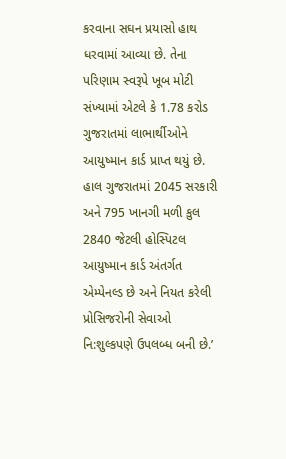કરવાના સઘન પ્રયાસો હાથ ધરવામાં આવ્યા છે. તેના પરિણામ સ્વરૂપે ખૂબ મોટી સંખ્યામાં એટલે કે 1.78 કરોડ ગુજરાતમાં લાભાર્થીઓને આયુષ્માન કાર્ડ પ્રાપ્ત થયું છે. હાલ ગુજરાતમાં 2045 સરકારી અને 795 ખાનગી મળી કુલ 2840 જેટલી હોસ્પિટલ આયુષ્માન કાર્ડ અંતર્ગત એમ્પેનલ્ડ છે અને નિયત કરેલી પ્રોસિજરોની સેવાઓ નિ:શુલ્કપણે ઉપલબ્ધ બની છે.’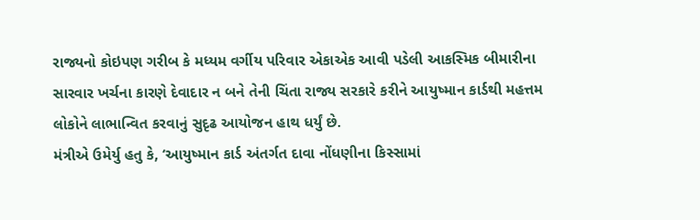રાજ્યનો કોઇપણ ગરીબ કે મધ્યમ વર્ગીય પરિવાર એકાએક આવી પડેલી આકસ્મિક બીમારીના સારવાર ખર્ચના કારણે દેવાદાર ન બને તેની ચિંતા રાજ્ય સરકારે કરીને આયુષ્માન કાર્ડથી મહત્તમ લોકોને લાભાન્વિત કરવાનું સુદૃઢ આયોજન હાથ ધર્યું છે.
મંત્રીએ ઉમેર્યુ હતુ કે, ‘આયુષ્માન કાર્ડ અંતર્ગત દાવા નોંધણીના કિસ્સામાં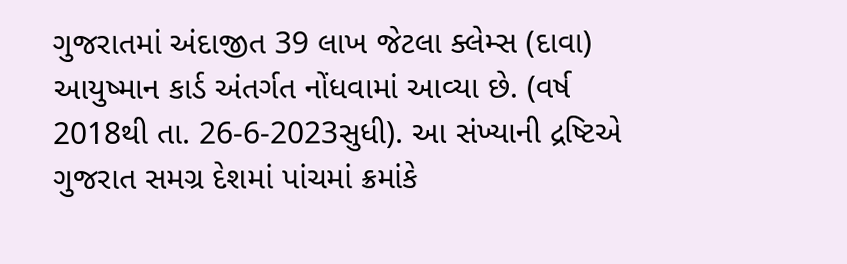ગુજરાતમાં અંદાજીત 39 લાખ જેટલા ક્લેમ્સ (દાવા) આયુષ્માન કાર્ડ અંતર્ગત નોંધવામાં આવ્યા છે. (વર્ષ 2018થી તા. 26-6-2023સુધી). આ સંખ્યાની દ્રષ્ટિએ ગુજરાત સમગ્ર દેશમાં પાંચમાં ક્રમાંકે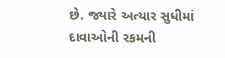છે. જ્યારે અત્યાર સુધીમાં દાવાઓની રકમની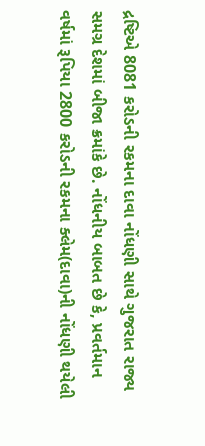દ્રષ્ટિએ 8081 કરોડની રકમના દાવા નોંધણી સાથે ગુજરાત રાજ્ય સમગ્ર દેશમાં બીજા ક્રમાંકે છે. નોંધનીય બાબત છે કે, પ્રવર્તમાન વર્ષમાં રૂપિયા 2800 કરોડની રકમના ક્લેમ(દાવા)ની નોંધણી થયેલી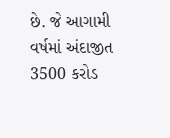છે. જે આગામી વર્ષમાં અંદાજીત 3500 કરોડ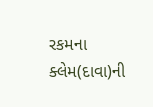રકમના ક્લેમ(દાવા)ની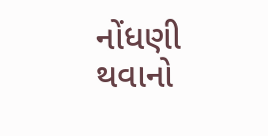નોંધણી થવાનો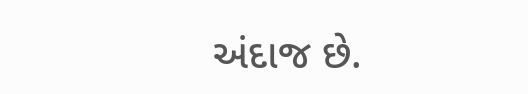અંદાજ છે.